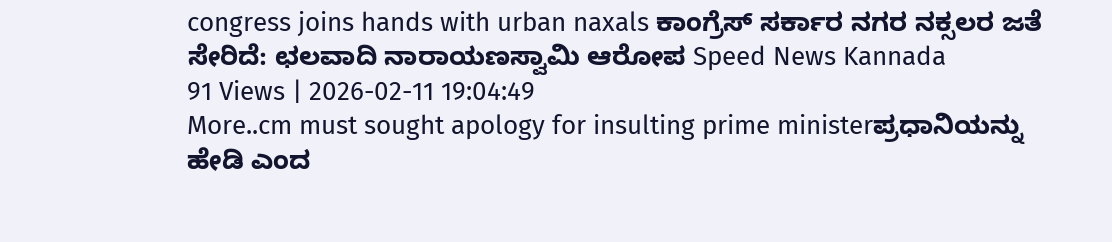congress joins hands with urban naxals ಕಾಂಗ್ರೆಸ್ ಸರ್ಕಾರ ನಗರ ನಕ್ಸಲರ ಜತೆ ಸೇರಿದೆ: ಛಲವಾದಿ ನಾರಾಯಣಸ್ವಾಮಿ ಆರೋಪ Speed News Kannada
91 Views | 2026-02-11 19:04:49
More..cm must sought apology for insulting prime ministerಪ್ರಧಾನಿಯನ್ನು ಹೇಡಿ ಎಂದ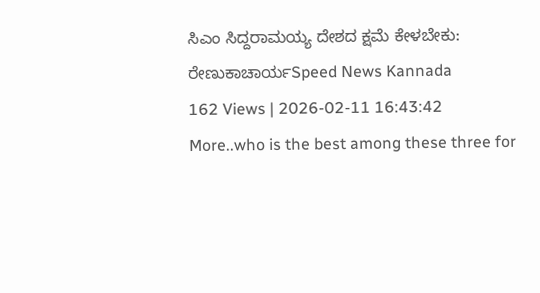ಸಿಎಂ ಸಿದ್ದರಾಮಯ್ಯ ದೇಶದ ಕ್ಷಮೆ ಕೇಳಬೇಕು: ರೇಣುಕಾಚಾರ್ಯSpeed News Kannada
162 Views | 2026-02-11 16:43:42
More..who is the best among these three for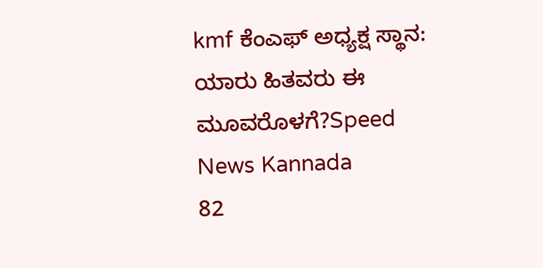kmf ಕೆಂಎಫ್ ಅಧ್ಯಕ್ಷ ಸ್ಥಾನ: ಯಾರು ಹಿತವರು ಈ ಮೂವರೊಳಗೆ?Speed News Kannada
82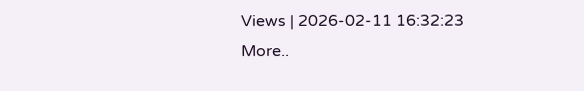Views | 2026-02-11 16:32:23
More..